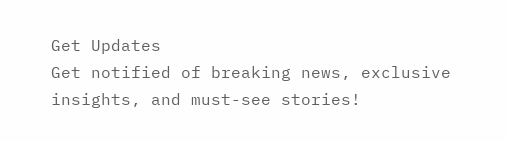Get Updates
Get notified of breaking news, exclusive insights, and must-see stories!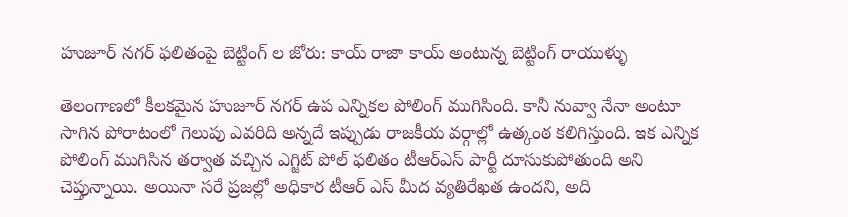హుజూర్ నగర్ ఫలితంపై బెట్టింగ్ ల జోరు: కాయ్ రాజా కాయ్ అంటున్న బెట్టింగ్ రాయుళ్ళు

తెలంగాణలో కీలకమైన హుజూర్ నగర్ ఉప ఎన్నికల పోలింగ్ ముగిసింది. కానీ నువ్వా నేనా అంటూ సాగిన పోరాటంలో గెలుపు ఎవరిది అన్నదే ఇప్పుడు రాజకీయ వర్గాల్లో ఉత్కంఠ కలిగిస్తుంది. ఇక ఎన్నిక పోలింగ్ ముగిసిన తర్వాత వచ్చిన ఎగ్జిట్ పోల్ ఫలితం టీఆర్ఎస్ పార్టీ దూసుకుపోతుంది అని చెప్తున్నాయి. అయినా సరే ప్రజల్లో అధికార టీఆర్ ఎస్ మీద వ్యతిరేఖత ఉందని, అది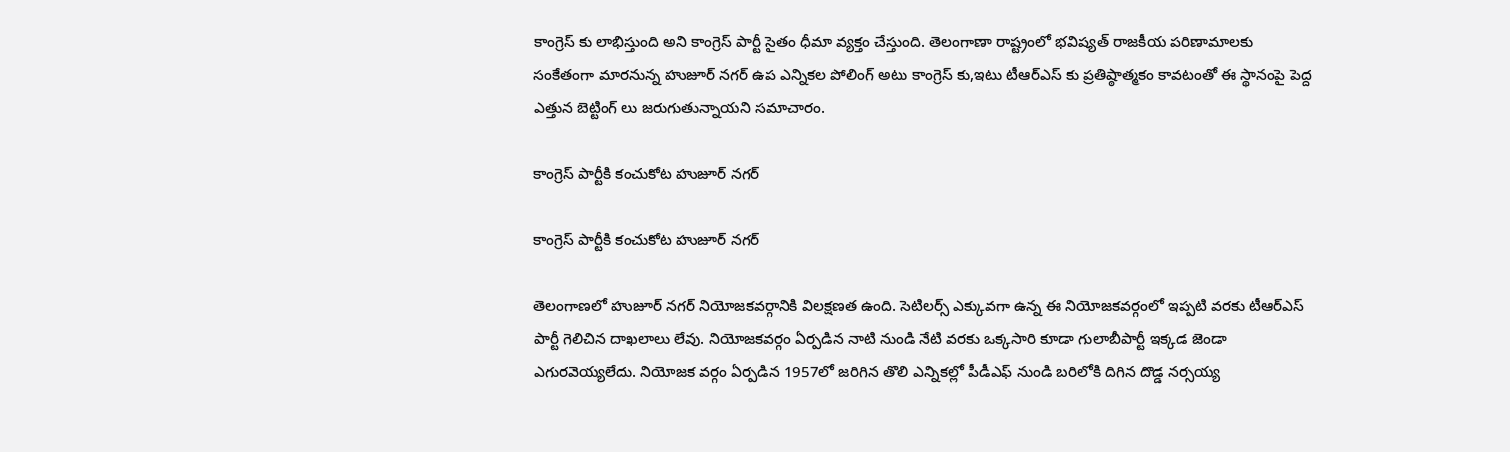కాంగ్రెస్ కు లాభిస్తుంది అని కాంగ్రెస్ పార్టీ సైతం ధీమా వ్యక్తం చేస్తుంది. తెలంగాణా రాష్ట్రంలో భవిష్యత్ రాజకీయ పరిణామాలకు సంకేతంగా మారనున్న హుజూర్ నగర్ ఉప ఎన్నికల పోలింగ్ అటు కాంగ్రెస్ కు,ఇటు టీఆర్ఎస్ కు ప్రతిష్ఠాత్మకం కావటంతో ఈ స్థానంపై పెద్ద ఎత్తున బెట్టింగ్ లు జరుగుతున్నాయని సమాచారం.

కాంగ్రెస్ పార్టీకి కంచుకోట హుజూర్ నగర్

కాంగ్రెస్ పార్టీకి కంచుకోట హుజూర్ నగర్

తెలంగాణలో హుజూర్ నగర్ నియోజకవర్గానికి విలక్షణత ఉంది. సెటిలర్స్ ఎక్కువగా ఉన్న ఈ నియోజకవర్గంలో ఇప్పటి వరకు టీఆర్ఎస్ పార్టీ గెలిచిన దాఖలాలు లేవు. నియోజకవర్గం ఏర్పడిన నాటి నుండి నేటి వరకు ఒక్కసారి కూడా గులాబీపార్టీ ఇక్కడ జెండా ఎగురవెయ్యలేదు. నియోజక వర్గం ఏర్పడిన 1957లో జరిగిన తొలి ఎన్నికల్లో పీడీఎఫ్ నుండి బరిలోకి దిగిన దొడ్డ నర్సయ్య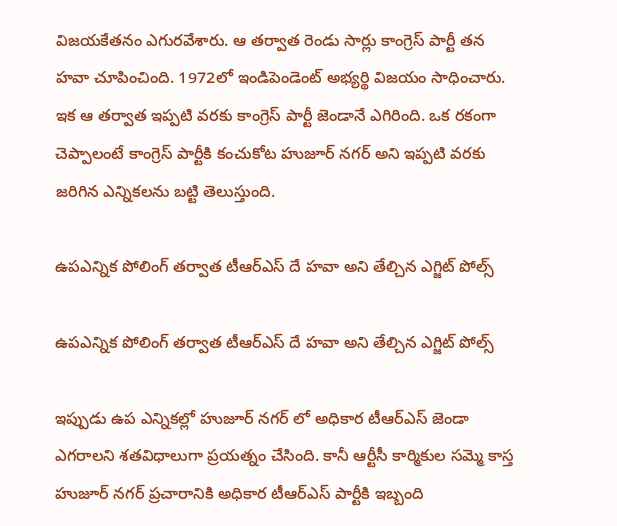విజయకేతనం ఎగురవేశారు. ఆ తర్వాత రెండు సార్లు కాంగ్రెస్ పార్టీ తన హవా చూపించింది. 1972లో ఇండిపెండెంట్ అభ్యర్థి విజయం సాధించారు. ఇక ఆ తర్వాత ఇప్పటి వరకు కాంగ్రెస్ పార్టీ జెండానే ఎగిరింది. ఒక రకంగా చెప్పాలంటే కాంగ్రెస్ పార్టీకి కంచుకోట హుజూర్ నగర్ అని ఇప్పటి వరకు జరిగిన ఎన్నికలను బట్టి తెలుస్తుంది.

ఉపఎన్నిక పోలింగ్ తర్వాత టీఆర్ఎస్ దే హవా అని తేల్చిన ఎగ్జిట్ పోల్స్

ఉపఎన్నిక పోలింగ్ తర్వాత టీఆర్ఎస్ దే హవా అని తేల్చిన ఎగ్జిట్ పోల్స్

ఇప్పుడు ఉప ఎన్నికల్లో హుజూర్ నగర్ లో అధికార టీఆర్ఎస్ జెండా ఎగరాలని శతవిధాలుగా ప్రయత్నం చేసింది. కానీ ఆర్టీసీ కార్మికుల సమ్మె కాస్త హుజూర్ నగర్ ప్రచారానికి అధికార టీఆర్ఎస్ పార్టీకి ఇబ్బంది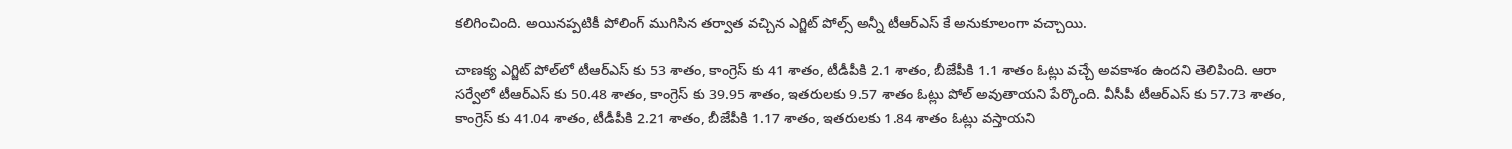కలిగించింది. అయినప్పటికీ పోలింగ్ ముగిసిన తర్వాత వచ్చిన ఎగ్జిట్ పోల్స్ అన్నీ టీఆర్ఎస్ కే అనుకూలంగా వచ్చాయి.

చాణక్య ఎగ్జిట్‌ పోల్‌లో టీఆర్‌ఎస్ కు 53 శాతం, కాంగ్రెస్ కు 41 శాతం, టీడీపీకి 2.1 శాతం, బీజేపీకి 1.1 శాతం ఓట్లు వచ్చే అవకాశం ఉందని తెలిపింది. ఆరా సర్వేలో టీఆర్‌ఎస్ కు 50.48 శాతం, కాంగ్రెస్ కు 39.95 శాతం, ఇతరులకు 9.57 శాతం ఓట్లు పోల్‌ అవుతాయని పేర్కొంది. వీసీపీ టీఆర్‌ఎస్ కు 57.73 శాతం, కాంగ్రెస్ కు 41.04 శాతం, టీడీపీకి 2.21 శాతం, బీజేపీకి 1.17 శాతం, ఇతరులకు 1.84 శాతం ఓట్లు వస్తాయని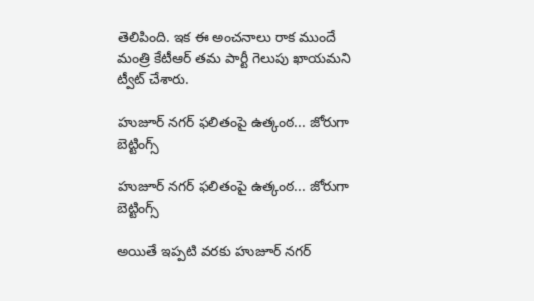తెలిపింది. ఇక ఈ అంచనాలు రాక ముందే మంత్రి కేటీఆర్ తమ పార్టీ గెలుపు ఖాయమని ట్వీట్ చేశారు.

హుజూర్ నగర్ ఫలితంపై ఉత్కంఠ... జోరుగా బెట్టింగ్స్

హుజూర్ నగర్ ఫలితంపై ఉత్కంఠ... జోరుగా బెట్టింగ్స్

అయితే ఇప్పటి వరకు హుజూర్ నగర్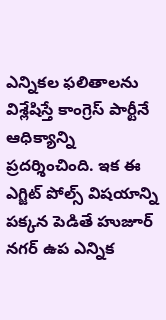ఎన్నికల ఫలితాలను విశ్లేషిస్తే కాంగ్రెస్ పార్టీనే ఆధిక్యాన్ని ప్రదర్శించింది. ఇక ఈ ఎగ్జిట్ పోల్స్ విషయాన్ని పక్కన పెడితే హుజూర్ నగర్ ఉప ఎన్నిక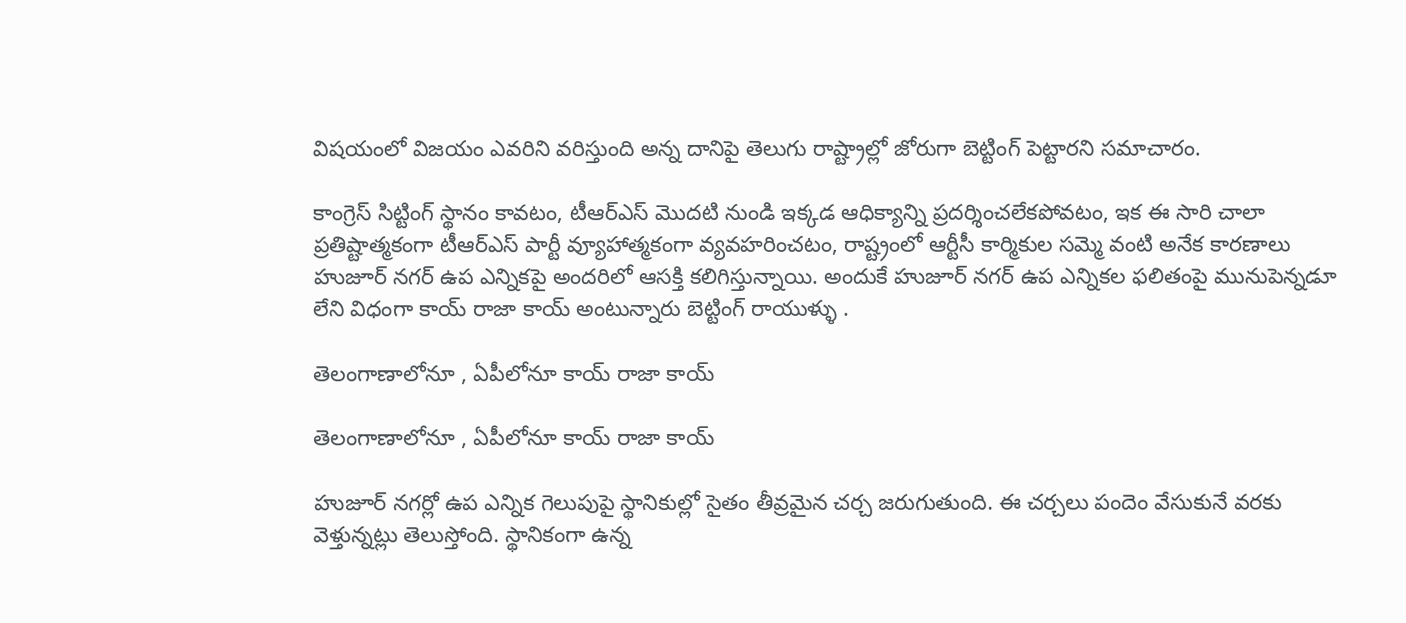విషయంలో విజయం ఎవరిని వరిస్తుంది అన్న దానిపై తెలుగు రాష్ట్రాల్లో జోరుగా బెట్టింగ్ పెట్టారని సమాచారం.

కాంగ్రెస్ సిట్టింగ్ స్థానం కావటం, టీఆర్ఎస్ మొదటి నుండి ఇక్కడ ఆధిక్యాన్ని ప్రదర్శించలేకపోవటం, ఇక ఈ సారి చాలా ప్రతిష్టాత్మకంగా టీఆర్ఎస్ పార్టీ వ్యూహాత్మకంగా వ్యవహరించటం, రాష్ట్రంలో ఆర్టీసీ కార్మికుల సమ్మె వంటి అనేక కారణాలు హుజూర్ నగర్ ఉప ఎన్నికపై అందరిలో ఆసక్తి కలిగిస్తున్నాయి. అందుకే హుజూర్ నగర్ ఉప ఎన్నికల ఫలితంపై మునుపెన్నడూ లేని విధంగా కాయ్ రాజా కాయ్ అంటున్నారు బెట్టింగ్ రాయుళ్ళు .

తెలంగాణాలోనూ , ఏపీలోనూ కాయ్ రాజా కాయ్

తెలంగాణాలోనూ , ఏపీలోనూ కాయ్ రాజా కాయ్

హుజూర్ నగర్లో ఉప ఎన్నిక గెలుపుపై స్థానికుల్లో సైతం తీవ్రమైన చర్చ జరుగుతుంది. ఈ చర్చలు పందెం వేసుకునే వరకు వెళ్తున్నట్లు తెలుస్తోంది. స్థానికంగా ఉన్న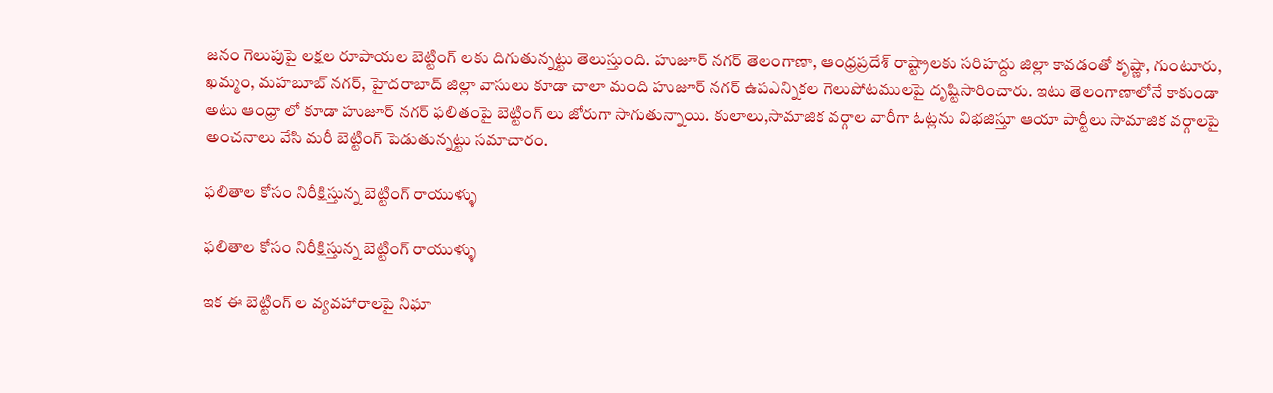జనం గెలుపుపై లక్షల రూపాయల బెట్టింగ్ లకు దిగుతున్నట్టు తెలుస్తుంది. హుజూర్ నగర్ తెలంగాణా, ఆంధ్రప్రదేశ్ రాష్ట్రాలకు సరిహద్దు జిల్లా కావడంతో కృష్ణా, గుంటూరు, ఖమ్మం, మహబూబ్ నగర్, హైదరాబాద్ జిల్లా వాసులు కూడా చాలా మంది హుజూర్ నగర్ ఉపఎన్నికల గెలుపోటములపై దృష్టిసారించారు. ఇటు తెలంగాణాలోనే కాకుండా అటు ఆంధ్రా లో కూడా హుజూర్ నగర్ ఫలితంపై బెట్టింగ్ లు జోరుగా సాగుతున్నాయి. కులాలు,సామాజిక వర్గాల వారీగా ఓట్లను విభజిస్తూ ఆయా పార్టీలు సామాజిక వర్గాలపై అంచనాలు వేసి మరీ బెట్టింగ్ పెడుతున్నట్టు సమాచారం.

ఫలితాల కోసం నిరీక్షిస్తున్న బెట్టింగ్ రాయుళ్ళు

ఫలితాల కోసం నిరీక్షిస్తున్న బెట్టింగ్ రాయుళ్ళు

ఇక ఈ బెట్టింగ్ ల వ్యవహారాలపై నిఘా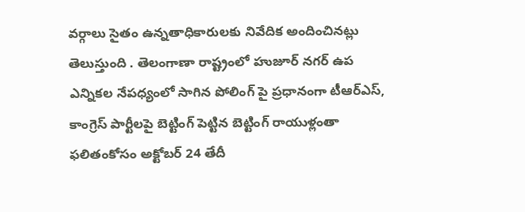వర్గాలు సైతం ఉన్నతాధికారులకు నివేదిక అందించినట్లు తెలుస్తుంది . తెలంగాణా రాష్ట్రంలో హుజూర్ నగర్ ఉప ఎన్నికల నేపధ్యంలో సాగిన పోలింగ్ పై ప్రధానంగా టీఆర్ఎస్, కాంగ్రెస్ పార్టీలపై బెట్టింగ్ పెట్టిన బెట్టింగ్ రాయుళ్లంతా ఫలితంకోసం అక్టోబర్ 24 తేదీ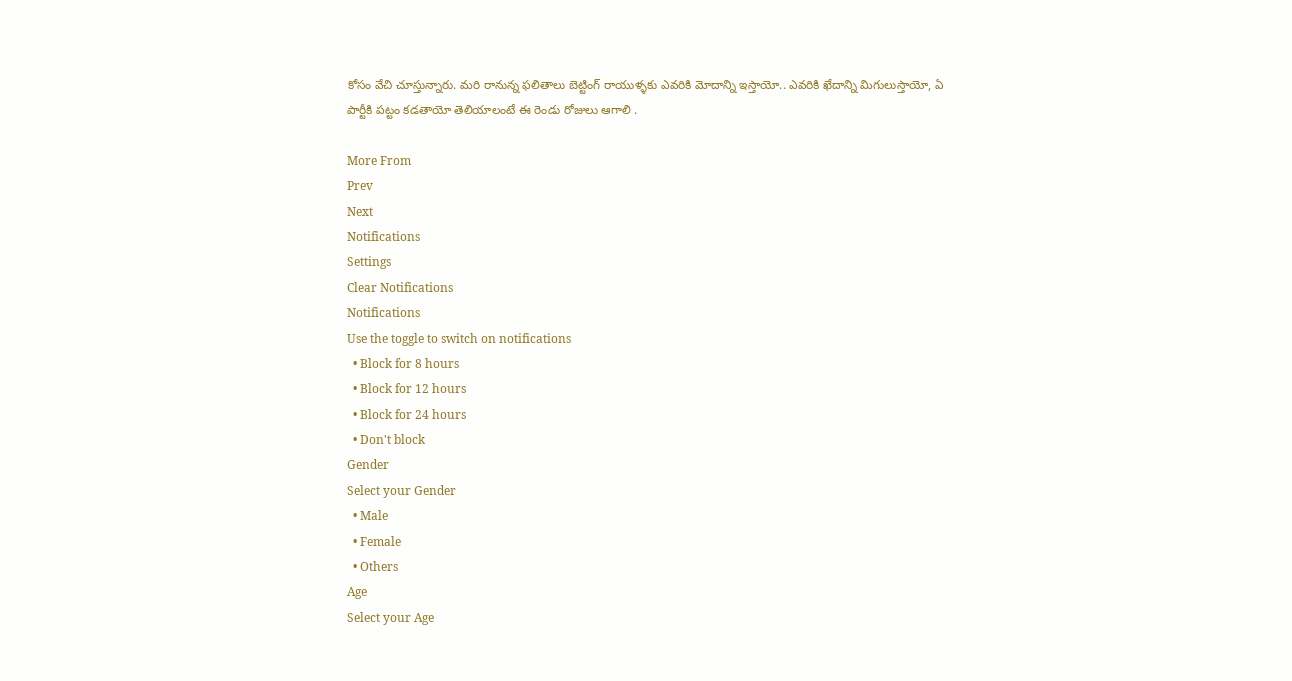కోసం వేచి చూస్తున్నారు. మరి రానున్న ఫలితాలు బెట్టింగ్ రాయుళ్ళకు ఎవరికి మోదాన్ని ఇస్తాయో.. ఎవరికి ఖేదాన్ని మిగులుస్తాయో, ఏ పార్టీకి పట్టం కడతాయో తెలియాలంటే ఈ రెండు రోజులు ఆగాలి .

More From
Prev
Next
Notifications
Settings
Clear Notifications
Notifications
Use the toggle to switch on notifications
  • Block for 8 hours
  • Block for 12 hours
  • Block for 24 hours
  • Don't block
Gender
Select your Gender
  • Male
  • Female
  • Others
Age
Select your Age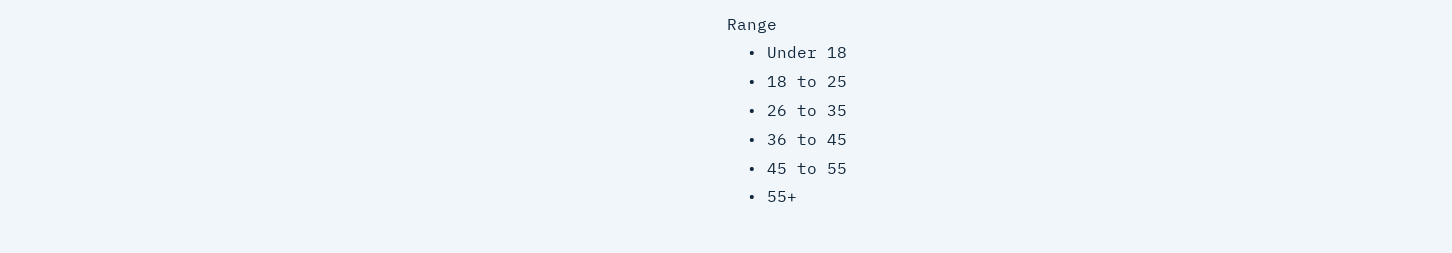Range
  • Under 18
  • 18 to 25
  • 26 to 35
  • 36 to 45
  • 45 to 55
  • 55+